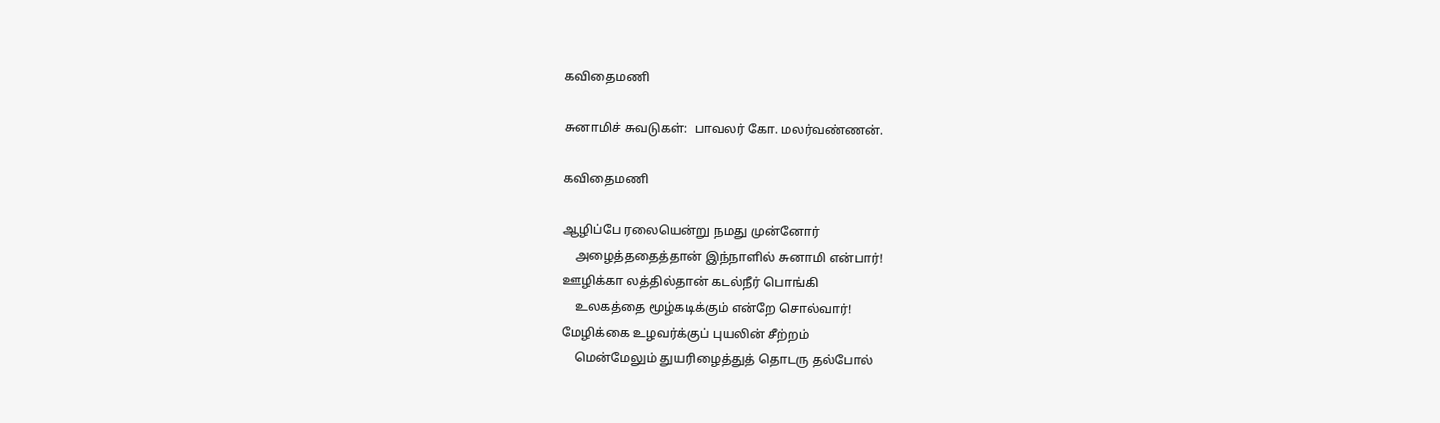கவிதைமணி

சுனாமிச் சுவடுகள்:  பாவலர் கோ. மலர்வண்ணன்.

கவிதைமணி

ஆழிப்பே ரலையென்று நமது முன்னோர்
    அழைத்ததைத்தான் இந்நாளில் சுனாமி என்பார்!
ஊழிக்கா லத்தில்தான் கடல்நீர் பொங்கி
    உலகத்தை மூழ்கடிக்கும் என்றே சொல்வார்!
மேழிக்கை உழவர்க்குப் புயலின் சீற்றம்
    மென்மேலும் துயரிழைத்துத் தொடரு தல்போல்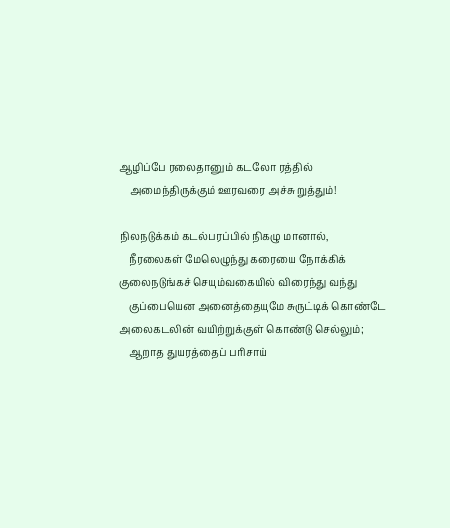ஆழிப்பே ரலைதானும் கடலோ ரத்தில்
    அமைந்திருக்கும் ஊரவரை அச்சு றுத்தும்!

நிலநடுக்கம் கடல்பரப்பில் நிகழு மானால்,
    நீரலைகள் மேலெழுந்து கரையை நோக்கிக்
குலைநடுங்கச் செயும்வகையில் விரைந்து வந்து
    குப்பையென அனைத்தையுமே சுருட்டிக் கொண்டே
அலைகடலின் வயிற்றுக்குள் கொண்டு செல்லும்;
    ஆறாத துயரத்தைப் பரிசாய்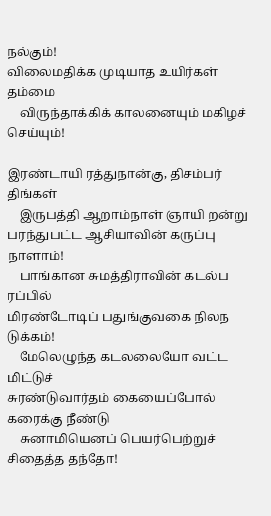நல்கும்!
விலைமதிக்க முடியாத உயிர்கள் தம்மை
    விருந்தாக்கிக் காலனையும் மகிழச் செய்யும்!

இரண்டாயி ரத்துநான்கு, திசம்பர் திங்கள்
    இருபத்தி ஆறாம்நாள் ஞாயி றன்று
பரந்துபட்ட ஆசியாவின் கருப்பு நாளாம்!
    பாங்கான சுமத்திராவின் கடல்ப ரப்பில்
மிரண்டோடிப் பதுங்குவகை நிலந டுக்கம்!
    மேலெழுந்த கடலலையோ வட்ட மிட்டுச்
சுரண்டுவார்தம் கையைப்போல் கரைக்கு நீண்டு
    சுனாமியெனப் பெயர்பெற்றுச் சிதைத்த தந்தோ!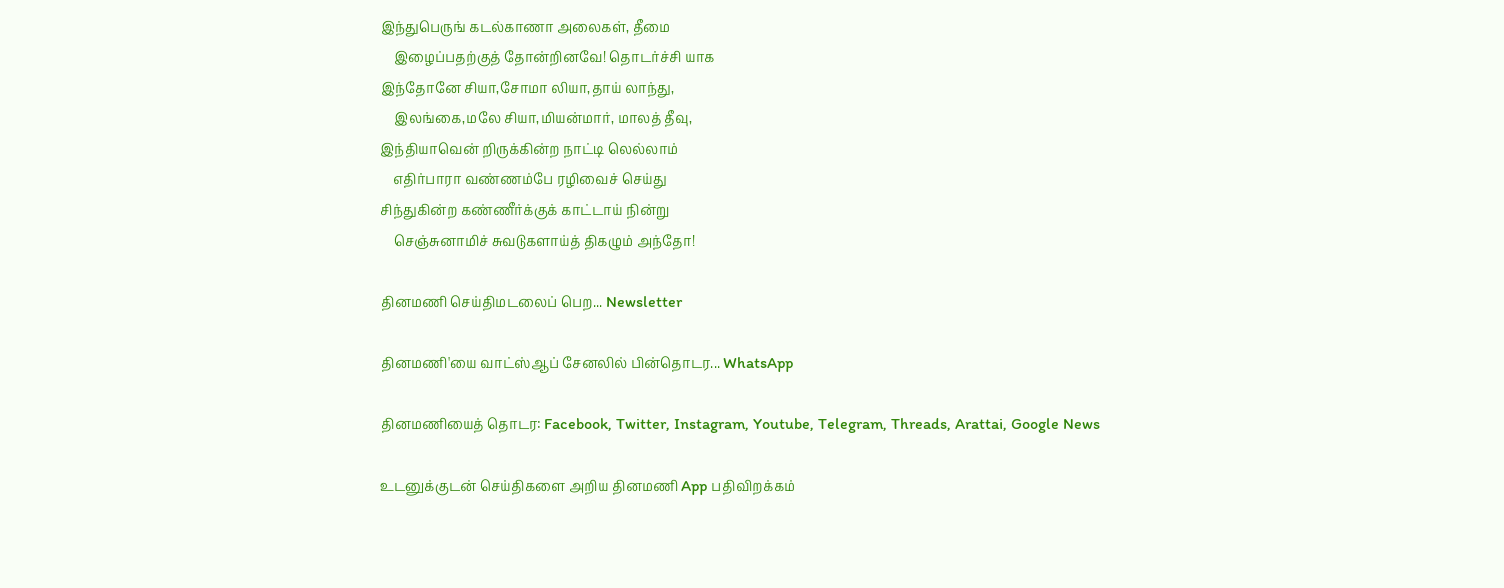இந்துபெருங் கடல்காணா அலைகள், தீமை
    இழைப்பதற்குத் தோன்றினவே! தொடர்ச்சி யாக
இந்தோனே சியா,சோமா லியா,தாய் லாந்து,
    இலங்கை,மலே சியா,மியன்மார், மாலத் தீவு,
இந்தியாவென் றிருக்கின்ற நாட்டி லெல்லாம்
    எதிர்பாரா வண்ணம்பே ரழிவைச் செய்து
சிந்துகின்ற கண்ணீர்க்குக் காட்டாய் நின்று
    செஞ்சுனாமிச் சுவடுகளாய்த் திகழும் அந்தோ!

தினமணி செய்திமடலைப் பெற... Newsletter

தினமணி'யை வாட்ஸ்ஆப் சேனலில் பின்தொடர... WhatsApp

தினமணியைத் தொடர: Facebook, Twitter, Instagram, Youtube, Telegram, Threads, Arattai, Google News

உடனுக்குடன் செய்திகளை அறிய தினமணி App பதிவிறக்கம்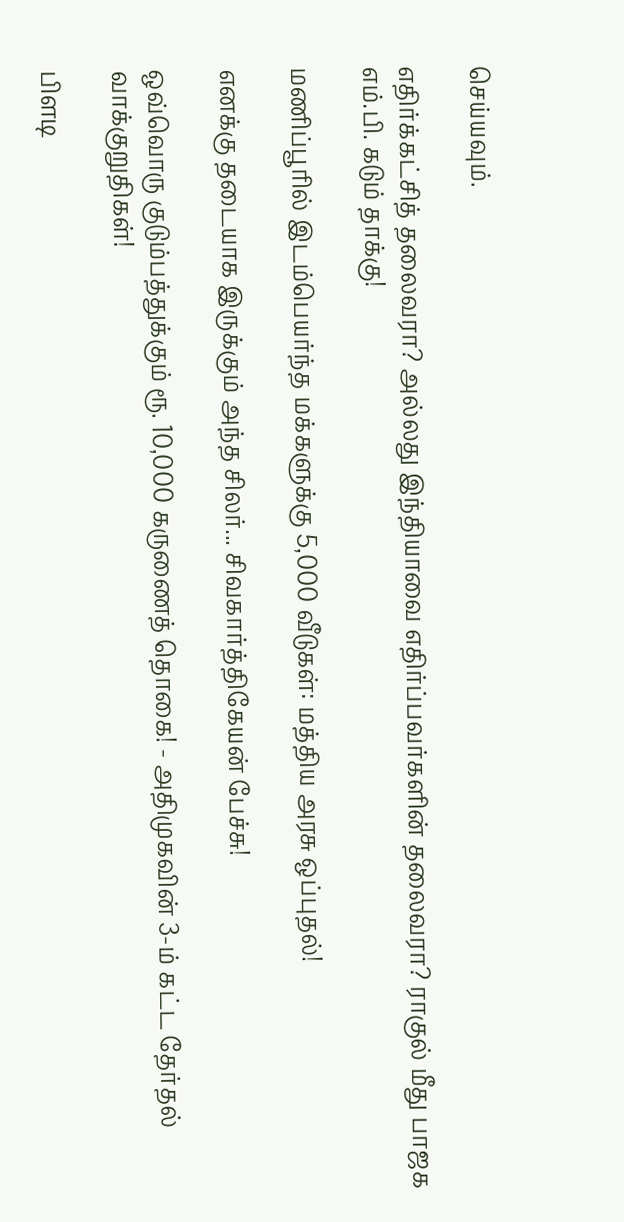செய்யவும்.

எதிர்க்கட்சித் தலைவரா? அல்லது இந்தியாவை எதிர்ப்பவர்களின் தலைவரா? ராகுல் மீது பாஜக எம்.பி. கடும் தாக்கு!

மணிப்பூரில் இடம்பெயர்ந்த மக்களுக்கு 5,000 வீடுகள்: மத்திய அரசு ஒப்புதல்!

எனக்கு தடையாக இருக்கும் அந்த சிலர்... சிவகார்த்திகேயன் பேச்சு!

ஒவ்வொரு குடும்பத்துக்கும் ரூ. 10,000 கருணைத் தொகை! - அதிமுகவின் 3-ம் கட்ட தேர்தல் வாக்குறுதிகள்!

பிளடி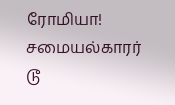ரோமியா! சமையல்காரர் டூ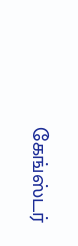கேங்ஸ்டர்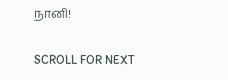நானி!

SCROLL FOR NEXT